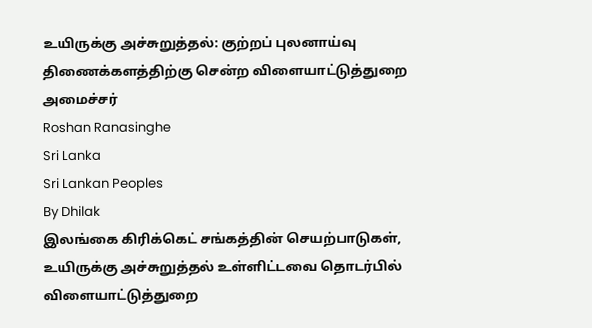உயிருக்கு அச்சுறுத்தல்: குற்றப் புலனாய்வு திணைக்களத்திற்கு சென்ற விளையாட்டுத்துறை அமைச்சர்
Roshan Ranasinghe
Sri Lanka
Sri Lankan Peoples
By Dhilak
இலங்கை கிரிக்கெட் சங்கத்தின் செயற்பாடுகள், உயிருக்கு அச்சுறுத்தல் உள்ளிட்டவை தொடர்பில் விளையாட்டுத்துறை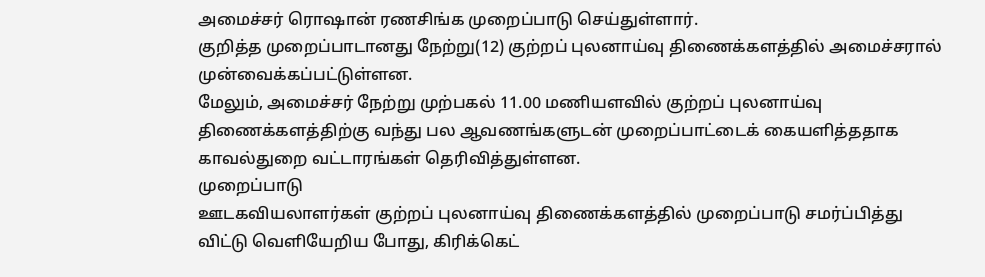அமைச்சர் ரொஷான் ரணசிங்க முறைப்பாடு செய்துள்ளார்.
குறித்த முறைப்பாடானது நேற்று(12) குற்றப் புலனாய்வு திணைக்களத்தில் அமைச்சரால் முன்வைக்கப்பட்டுள்ளன.
மேலும், அமைச்சர் நேற்று முற்பகல் 11.00 மணியளவில் குற்றப் புலனாய்வு திணைக்களத்திற்கு வந்து பல ஆவணங்களுடன் முறைப்பாட்டைக் கையளித்ததாக காவல்துறை வட்டாரங்கள் தெரிவித்துள்ளன.
முறைப்பாடு
ஊடகவியலாளர்கள் குற்றப் புலனாய்வு திணைக்களத்தில் முறைப்பாடு சமர்ப்பித்து விட்டு வெளியேறிய போது, கிரிக்கெட்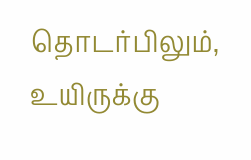தொடர்பிலும், உயிருக்கு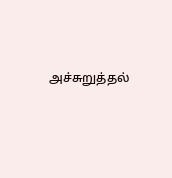அச்சுறுத்தல்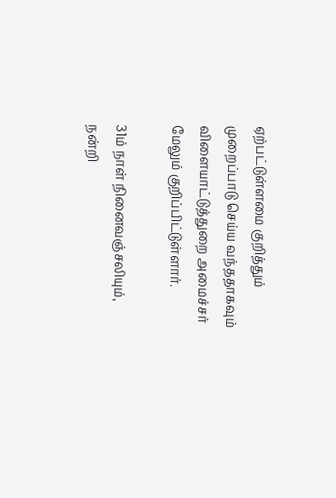ஏற்பட்டுள்ளமை குறித்தும் முறைப்பாடு செய்ய வந்ததாகவும் விளையாட்டுத்துறை அமைச்சர் மேலும் குறிப்பிட்டுள்ளார்.

31ம் நாள் நினைவஞ்சலியும், நன்றி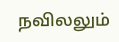நவிலலும்